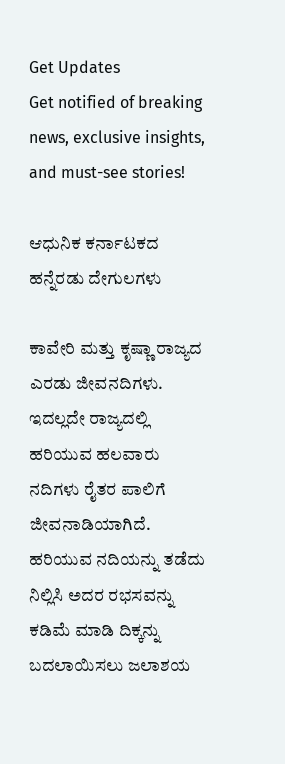Get Updates
Get notified of breaking news, exclusive insights, and must-see stories!

ಆಧುನಿಕ ಕರ್ನಾಟಕದ ಹನ್ನೆರಡು ದೇಗುಲಗಳು

ಕಾವೇರಿ ಮತ್ತು ಕೃಷ್ಣಾ ರಾಜ್ಯದ ಎರಡು ಜೀವನದಿಗಳು. ಇದಲ್ಲದೇ ರಾಜ್ಯದಲ್ಲಿ ಹರಿಯುವ ಹಲವಾರು ನದಿಗಳು ರೈತರ ಪಾಲಿಗೆ ಜೀವನಾಡಿಯಾಗಿದೆ. ಹರಿಯುವ ನದಿಯನ್ನು ತಡೆದು ನಿಲ್ಲಿಸಿ ಅದರ ರಭಸವನ್ನು ಕಡಿಮೆ ಮಾಡಿ ದಿಕ್ಕನ್ನು ಬದಲಾಯಿಸಲು ಜಲಾಶಯ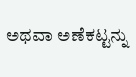ಅಥವಾ ಅಣೆಕಟ್ಟನ್ನು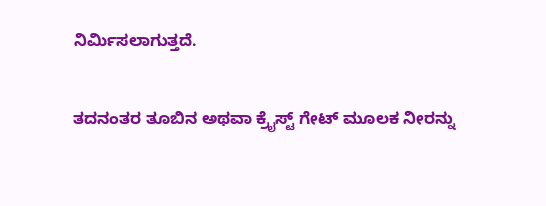ನಿರ್ಮಿಸಲಾಗುತ್ತದೆ.

ತದನಂತರ ತೂಬಿನ ಅಥವಾ ಕ್ರೈಸ್ಟ್ ಗೇಟ್ ಮೂಲಕ ನೀರನ್ನು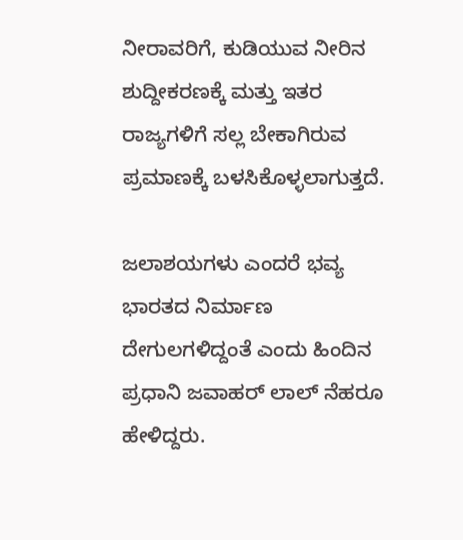ನೀರಾವರಿಗೆ, ಕುಡಿಯುವ ನೀರಿನ ಶುದ್ದೀಕರಣಕ್ಕೆ ಮತ್ತು ಇತರ ರಾಜ್ಯಗಳಿಗೆ ಸಲ್ಲ ಬೇಕಾಗಿರುವ ಪ್ರಮಾಣಕ್ಕೆ ಬಳಸಿಕೊಳ್ಳಲಾಗುತ್ತದೆ.

ಜಲಾಶಯಗಳು ಎಂದರೆ ಭವ್ಯ ಭಾರತದ ನಿರ್ಮಾಣ ದೇಗುಲಗಳಿದ್ದಂತೆ ಎಂದು ಹಿಂದಿನ ಪ್ರಧಾನಿ ಜವಾಹರ್ ಲಾಲ್ ನೆಹರೂ ಹೇಳಿದ್ದರು.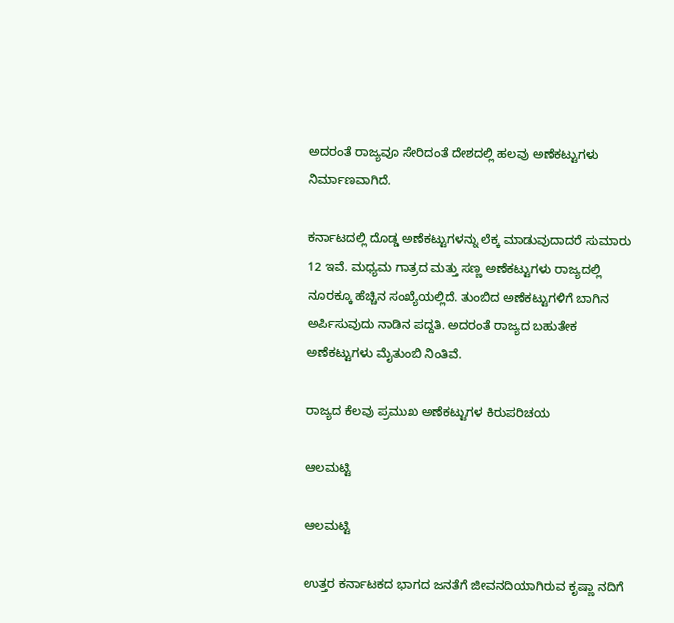ಅದರಂತೆ ರಾಜ್ಯವೂ ಸೇರಿದಂತೆ ದೇಶದಲ್ಲಿ ಹಲವು ಅಣೆಕಟ್ಟುಗಳು ನಿರ್ಮಾಣವಾಗಿದೆ.

ಕರ್ನಾಟದಲ್ಲಿ ದೊಡ್ಡ ಅಣೆಕಟ್ಟುಗಳನ್ನು ಲೆಕ್ಕ ಮಾಡುವುದಾದರೆ ಸುಮಾರು 12 ಇವೆ. ಮಧ್ಯಮ ಗಾತ್ರದ ಮತ್ತು ಸಣ್ಣ ಅಣೆಕಟ್ಟುಗಳು ರಾಜ್ಯದಲ್ಲಿ ನೂರಕ್ಕೂ ಹೆಚ್ಚಿನ ಸಂಖ್ಯೆಯಲ್ಲಿದೆ. ತುಂಬಿದ ಅಣೆಕಟ್ಟುಗಳಿಗೆ ಬಾಗಿನ ಅರ್ಪಿಸುವುದು ನಾಡಿನ ಪದ್ದತಿ. ಅದರಂತೆ ರಾಜ್ಯದ ಬಹುತೇಕ ಅಣೆಕಟ್ಟುಗಳು ಮೈತುಂಬಿ ನಿಂತಿವೆ.

ರಾಜ್ಯದ ಕೆಲವು ಪ್ರಮುಖ ಅಣೆಕಟ್ಟುಗಳ ಕಿರುಪರಿಚಯ

ಆಲಮಟ್ಟಿ

ಆಲಮಟ್ಟಿ

ಉತ್ತರ ಕರ್ನಾಟಕದ ಭಾಗದ ಜನತೆಗೆ ಜೀವನದಿಯಾಗಿರುವ ಕೃಷ್ಣಾ ನದಿಗೆ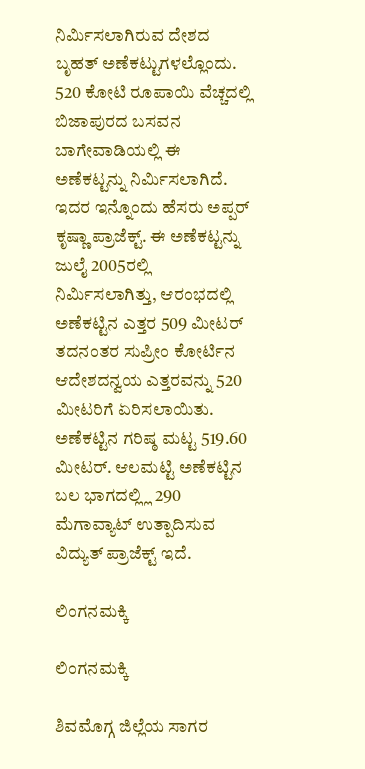ನಿರ್ಮಿಸಲಾಗಿರುವ ದೇಶದ ಬೃಹತ್ ಅಣೆಕಟ್ಟುಗಳಲ್ಲೊಂದು. 520 ಕೋಟಿ ರೂಪಾಯಿ ವೆಚ್ಚದಲ್ಲಿ ಬಿಜಾಪುರದ ಬಸವನ ಬಾಗೇವಾಡಿಯಲ್ಲಿ ಈ ಅಣೆಕಟ್ಟನ್ನು ನಿರ್ಮಿಸಲಾಗಿದೆ. ಇದರ ಇನ್ನೊಂದು ಹೆಸರು ಅಪ್ಪರ್ ಕೃಷ್ಣಾ ಪ್ರಾಜೆಕ್ಟ್. ಈ ಅಣೆಕಟ್ಟನ್ನು ಜುಲೈ 2005ರಲ್ಲಿ ನಿರ್ಮಿಸಲಾಗಿತ್ತು, ಆರಂಭದಲ್ಲಿ ಅಣೆಕಟ್ಟಿನ ಎತ್ತರ 509 ಮೀಟರ್ ತದನಂತರ ಸುಪ್ರೀಂ ಕೋರ್ಟಿನ ಆದೇಶದನ್ವಯ ಎತ್ತರವನ್ನು 520 ಮೀಟರಿಗೆ ಏರಿಸಲಾಯಿತು. ಅಣೆಕಟ್ಟಿನ ಗರಿಷ್ಠ ಮಟ್ಟ 519.60 ಮೀಟರ್. ಆಲಮಟ್ಟಿ ಅಣೆಕಟ್ಟಿನ ಬಲ ಭಾಗದಲ್ಲ್ಲಿ 290 ಮೆಗಾವ್ಯಾಟ್ ಉತ್ಪಾದಿಸುವ ವಿದ್ಯುತ್ ಪ್ರಾಜೆಕ್ಟ್ ಇದೆ.

ಲಿಂಗನಮಕ್ಕಿ

ಲಿಂಗನಮಕ್ಕಿ

ಶಿವಮೊಗ್ಗ ಜಿಲ್ಲೆಯ ಸಾಗರ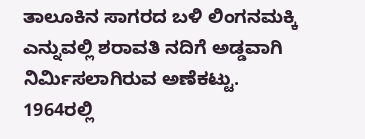ತಾಲೂಕಿನ ಸಾಗರದ ಬಳಿ ಲಿಂಗನಮಕ್ಕಿ ಎನ್ನುವಲ್ಲಿ ಶರಾವತಿ ನದಿಗೆ ಅಡ್ಡವಾಗಿ ನಿರ್ಮಿಸಲಾಗಿರುವ ಅಣೆಕಟ್ಟು. 1964ರಲ್ಲಿ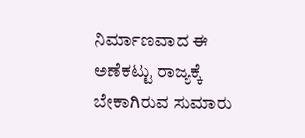ನಿರ್ಮಾಣವಾದ ಈ ಅಣೆಕಟ್ಟು ರಾಜ್ಯಕ್ಕೆ ಬೇಕಾಗಿರುವ ಸುಮಾರು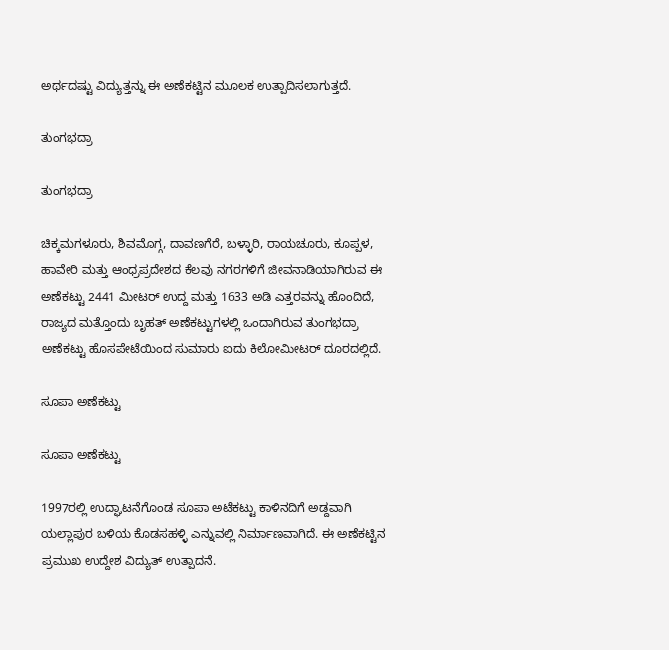ಅರ್ಥದಷ್ಟು ವಿದ್ಯುತ್ತನ್ನು ಈ ಅಣೆಕಟ್ಟಿನ ಮೂಲಕ ಉತ್ಪಾದಿಸಲಾಗುತ್ತದೆ.

ತುಂಗಭದ್ರಾ

ತುಂಗಭದ್ರಾ

ಚಿಕ್ಕಮಗಳೂರು, ಶಿವಮೊಗ್ಗ, ದಾವಣಗೆರೆ, ಬಳ್ಳಾರಿ, ರಾಯಚೂರು, ಕೂಪ್ಪಳ, ಹಾವೇರಿ ಮತ್ತು ಆಂಧ್ರಪ್ರದೇಶದ ಕೆಲವು ನಗರಗಳಿಗೆ ಜೀವನಾಡಿಯಾಗಿರುವ ಈ ಅಣೆಕಟ್ಟು 2441 ಮೀಟರ್ ಉದ್ದ ಮತ್ತು 1633 ಅಡಿ ಎತ್ತರವನ್ನು ಹೊಂದಿದೆ, ರಾಜ್ಯದ ಮತ್ತೊಂದು ಬೃಹತ್ ಅಣೆಕಟ್ಟುಗಳಲ್ಲಿ ಒಂದಾಗಿರುವ ತುಂಗಭದ್ರಾ ಅಣೆಕಟ್ಟು ಹೊಸಪೇಟೆಯಿಂದ ಸುಮಾರು ಐದು ಕಿಲೋಮೀಟರ್ ದೂರದಲ್ಲಿದೆ.

ಸೂಪಾ ಅಣೆಕಟ್ಟು

ಸೂಪಾ ಅಣೆಕಟ್ಟು

1997ರಲ್ಲಿ ಉದ್ಘಾಟನೆಗೊಂಡ ಸೂಪಾ ಅಟೆಕಟ್ಟು ಕಾಳಿನದಿಗೆ ಅಡ್ದವಾಗಿ ಯಲ್ಲಾಪುರ ಬಳಿಯ ಕೊಡಸಹಳ್ಳಿ ಎನ್ನುವಲ್ಲಿ ನಿರ್ಮಾಣವಾಗಿದೆ. ಈ ಅಣೆಕಟ್ಟಿನ ಪ್ರಮುಖ ಉದ್ದೇಶ ವಿದ್ಯುತ್ ಉತ್ಪಾದನೆ.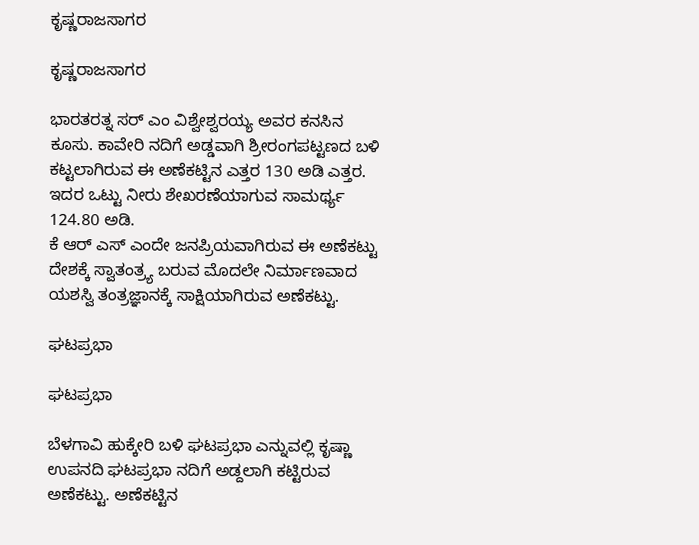ಕೃಷ್ಣರಾಜಸಾಗರ

ಕೃಷ್ಣರಾಜಸಾಗರ

ಭಾರತರತ್ನ ಸರ್ ಎಂ ವಿಶ್ವೇಶ್ವರಯ್ಯ ಅವರ ಕನಸಿನ ಕೂಸು. ಕಾವೇರಿ ನದಿಗೆ ಅಡ್ಡವಾಗಿ ಶ್ರೀರಂಗಪಟ್ಟಣದ ಬಳಿ ಕಟ್ಟಲಾಗಿರುವ ಈ ಅಣೆಕಟ್ಟಿನ ಎತ್ತರ 130 ಅಡಿ ಎತ್ತರ. ಇದರ ಒಟ್ಟು ನೀರು ಶೇಖರಣೆಯಾಗುವ ಸಾಮರ್ಥ್ಯ 124.80 ಅಡಿ.
ಕೆ ಆರ್ ಎಸ್ ಎಂದೇ ಜನಪ್ರಿಯವಾಗಿರುವ ಈ ಅಣೆಕಟ್ಟು ದೇಶಕ್ಕೆ ಸ್ವಾತಂತ್ರ್ಯ ಬರುವ ಮೊದಲೇ ನಿರ್ಮಾಣವಾದ ಯಶಸ್ವಿ ತಂತ್ರಜ್ಞಾನಕ್ಕೆ ಸಾಕ್ಷಿಯಾಗಿರುವ ಅಣೆಕಟ್ಟು.

ಘಟಪ್ರಭಾ

ಘಟಪ್ರಭಾ

ಬೆಳಗಾವಿ ಹುಕ್ಕೇರಿ ಬಳಿ ಘಟಪ್ರಭಾ ಎನ್ನುವಲ್ಲಿ ಕೃಷ್ಣಾ ಉಪನದಿ ಘಟಪ್ರಭಾ ನದಿಗೆ ಅಡ್ದಲಾಗಿ ಕಟ್ಟಿರುವ ಅಣೆಕಟ್ಟು. ಅಣೆಕಟ್ಟಿನ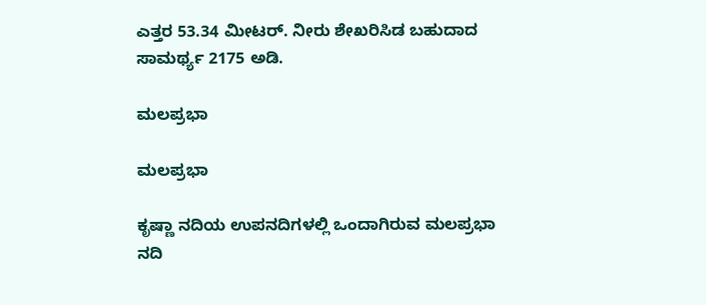ಎತ್ತರ 53.34 ಮೀಟರ್. ನೀರು ಶೇಖರಿಸಿಡ ಬಹುದಾದ ಸಾಮರ್ಥ್ಯ 2175 ಅಡಿ.

ಮಲಪ್ರಭಾ

ಮಲಪ್ರಭಾ

ಕೃಷ್ಣಾ ನದಿಯ ಉಪನದಿಗಳಲ್ಲಿ ಒಂದಾಗಿರುವ ಮಲಪ್ರಭಾ ನದಿ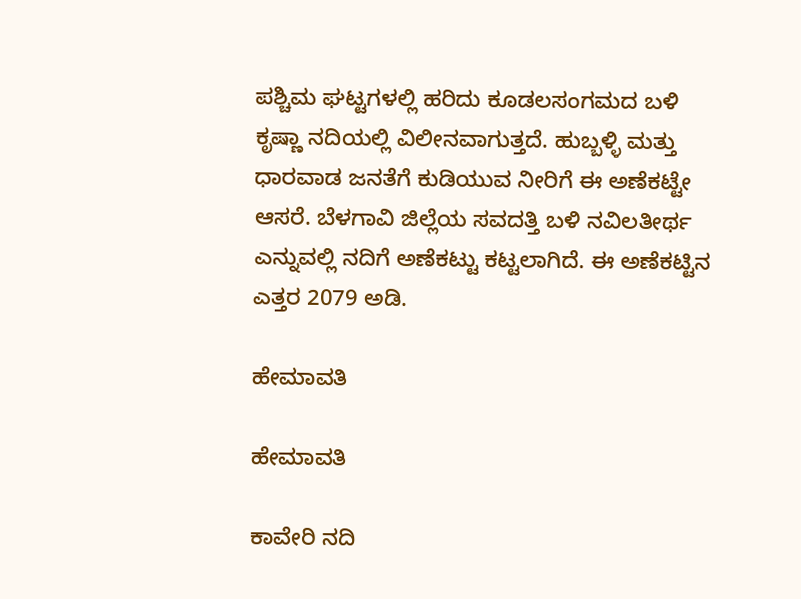ಪಶ್ಚಿಮ ಘಟ್ಟಗಳಲ್ಲಿ ಹರಿದು ಕೂಡಲಸಂಗಮದ ಬಳಿ ಕೃಷ್ಣಾ ನದಿಯಲ್ಲಿ ವಿಲೀನವಾಗುತ್ತದೆ. ಹುಬ್ಬಳ್ಳಿ ಮತ್ತು ಧಾರವಾಡ ಜನತೆಗೆ ಕುಡಿಯುವ ನೀರಿಗೆ ಈ ಅಣೆಕಟ್ಟೇ ಆಸರೆ. ಬೆಳಗಾವಿ ಜಿಲ್ಲೆಯ ಸವದತ್ತಿ ಬಳಿ ನವಿಲತೀರ್ಥ ಎನ್ನುವಲ್ಲಿ ನದಿಗೆ ಅಣೆಕಟ್ಟು ಕಟ್ಟಲಾಗಿದೆ. ಈ ಅಣೆಕಟ್ಟಿನ ಎತ್ತರ 2079 ಅಡಿ.

ಹೇಮಾವತಿ

ಹೇಮಾವತಿ

ಕಾವೇರಿ ನದಿ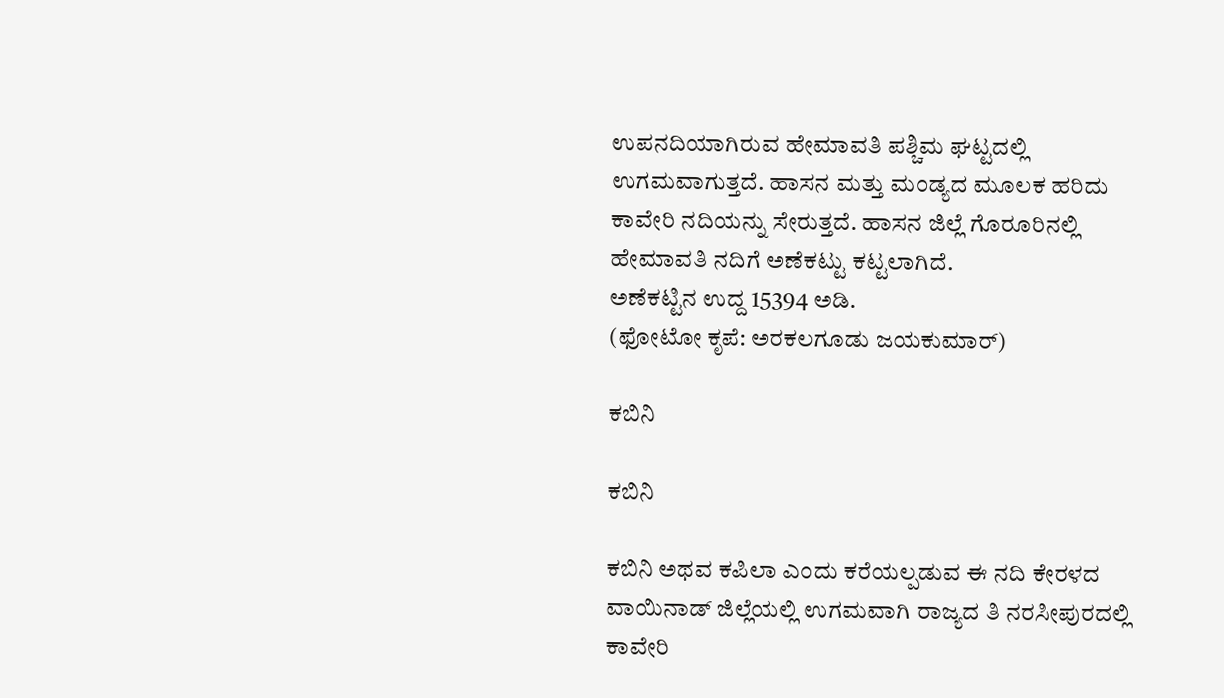ಉಪನದಿಯಾಗಿರುವ ಹೇಮಾವತಿ ಪಶ್ಚಿಮ ಘಟ್ಟದಲ್ಲಿ ಉಗಮವಾಗುತ್ತದೆ. ಹಾಸನ ಮತ್ತು ಮಂಡ್ಯದ ಮೂಲಕ ಹರಿದು ಕಾವೇರಿ ನದಿಯನ್ನು ಸೇರುತ್ತದೆ. ಹಾಸನ ಜಿಲ್ಲೆ ಗೊರೂರಿನಲ್ಲಿ ಹೇಮಾವತಿ ನದಿಗೆ ಅಣೆಕಟ್ಟು ಕಟ್ಟಲಾಗಿದೆ.
ಅಣೆಕಟ್ಟಿನ ಉದ್ದ 15394 ಅಡಿ.
(ಫೋಟೋ ಕೃಪೆ: ಅರಕಲಗೂಡು ಜಯಕುಮಾರ್)

ಕಬಿನಿ

ಕಬಿನಿ

ಕಬಿನಿ ಅಥವ ಕಪಿಲಾ ಎಂದು ಕರೆಯಲ್ಪಡುವ ಈ ನದಿ ಕೇರಳದ ವಾಯಿನಾಡ್ ಜಿಲ್ಲೆಯಲ್ಲಿ ಉಗಮವಾಗಿ ರಾಜ್ಯದ ತಿ ನರಸೀಪುರದಲ್ಲಿ ಕಾವೇರಿ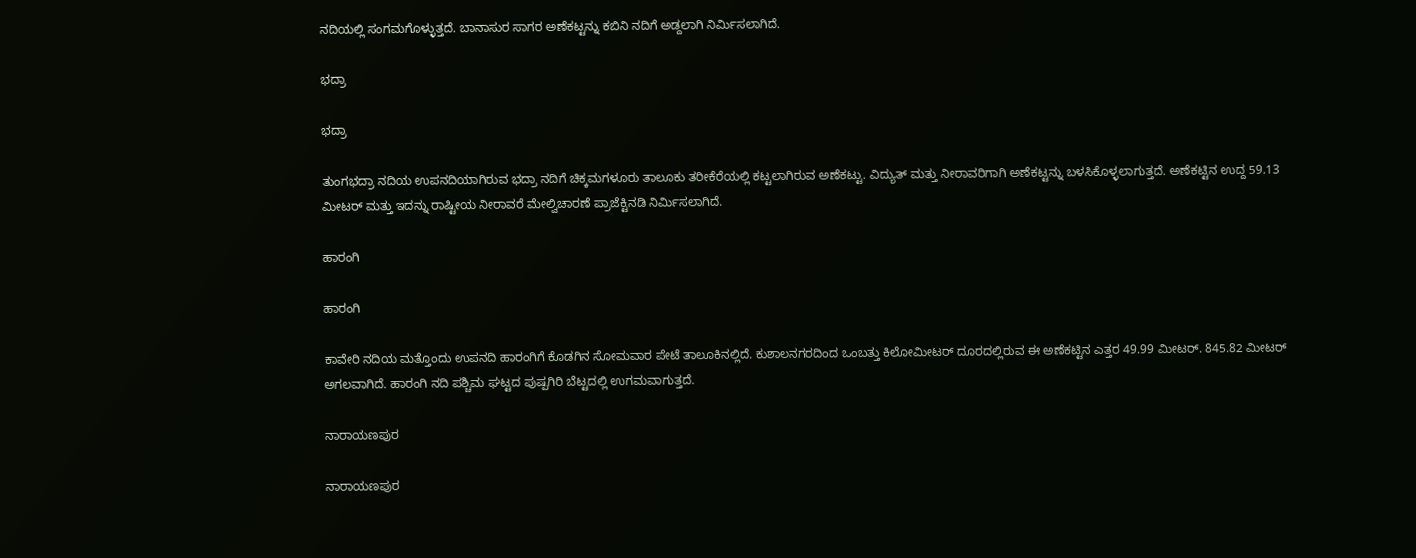ನದಿಯಲ್ಲಿ ಸಂಗಮಗೊಳ್ಳುತ್ತದೆ. ಬಾನಾಸುರ ಸಾಗರ ಅಣೆಕಟ್ಟನ್ನು ಕಬಿನಿ ನದಿಗೆ ಅಡ್ದಲಾಗಿ ನಿರ್ಮಿಸಲಾಗಿದೆ.

ಭದ್ರಾ

ಭದ್ರಾ

ತುಂಗಭದ್ರಾ ನದಿಯ ಉಪನದಿಯಾಗಿರುವ ಭದ್ರಾ ನದಿಗೆ ಚಿಕ್ಕಮಗಳೂರು ತಾಲೂಕು ತರೀಕೆರೆಯಲ್ಲಿ ಕಟ್ಟಲಾಗಿರುವ ಅಣೆಕಟ್ಟು. ವಿದ್ಯುತ್ ಮತ್ತು ನೀರಾವರಿಗಾಗಿ ಅಣೆಕಟ್ಟನ್ನು ಬಳಸಿಕೊಳ್ಳಲಾಗುತ್ತದೆ. ಅಣೆಕಟ್ಟಿನ ಉದ್ದ 59.13 ಮೀಟರ್ ಮತ್ತು ಇದನ್ನು ರಾಷ್ಟೀಯ ನೀರಾವರೆ ಮೇಲ್ವಿಚಾರಣೆ ಪ್ರಾಜೆಕ್ಟಿನಡಿ ನಿರ್ಮಿಸಲಾಗಿದೆ.

ಹಾರಂಗಿ

ಹಾರಂಗಿ

ಕಾವೇರಿ ನದಿಯ ಮತ್ತೊಂದು ಉಪನದಿ ಹಾರಂಗಿಗೆ ಕೊಡಗಿನ ಸೋಮವಾರ ಪೇಟೆ ತಾಲೂಕಿನಲ್ಲಿದೆ. ಕುಶಾಲನಗರದಿಂದ ಒಂಬತ್ತು ಕಿಲೋಮೀಟರ್ ದೂರದಲ್ಲಿರುವ ಈ ಅಣೆಕಟ್ಟಿನ ಎತ್ತರ 49.99 ಮೀಟರ್. 845.82 ಮೀಟರ್ ಅಗಲವಾಗಿದೆ. ಹಾರಂಗಿ ನದಿ ಪಶ್ಚಿಮ ಘಟ್ಟದ ಪುಷ್ಪಗಿರಿ ಬೆಟ್ಟದಲ್ಲಿ ಉಗಮವಾಗುತ್ತದೆ.

ನಾರಾಯಣಪುರ

ನಾರಾಯಣಪುರ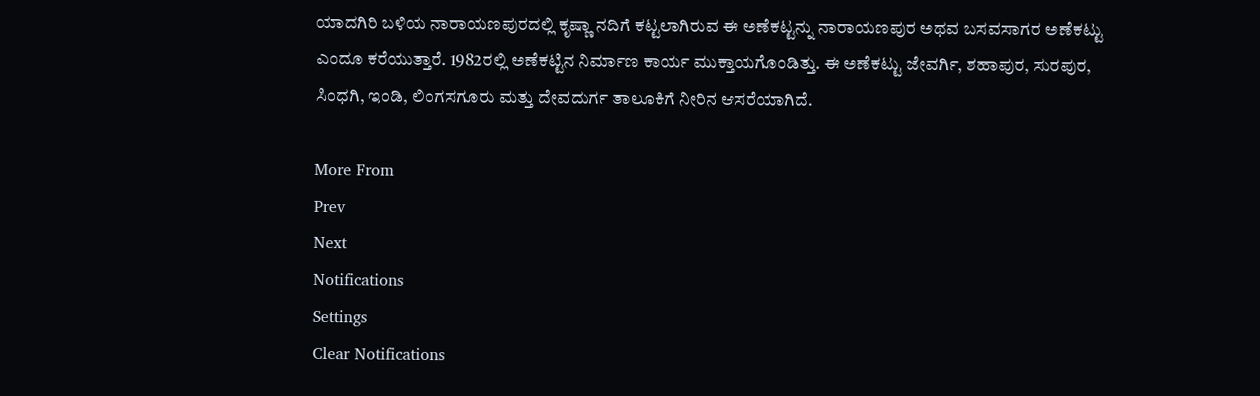ಯಾದಗಿರಿ ಬಳಿಯ ನಾರಾಯಣಪುರದಲ್ಲಿ ಕೃಷ್ಣಾ ನದಿಗೆ ಕಟ್ಟಲಾಗಿರುವ ಈ ಅಣೆಕಟ್ಟನ್ನು ನಾರಾಯಣಪುರ ಅಥವ ಬಸವಸಾಗರ ಅಣೆಕಟ್ಟು ಎಂದೂ ಕರೆಯುತ್ತಾರೆ. 1982ರಲ್ಲಿ ಅಣೆಕಟ್ಟಿನ ನಿರ್ಮಾಣ ಕಾರ್ಯ ಮುಕ್ತಾಯಗೊಂಡಿತ್ತು. ಈ ಅಣೆಕಟ್ಟು ಜೇವರ್ಗಿ, ಶಹಾಪುರ, ಸುರಪುರ, ಸಿಂಧಗಿ, ಇಂಡಿ, ಲಿಂಗಸಗೂರು ಮತ್ತು ದೇವದುರ್ಗ ತಾಲೂಕಿಗೆ ನೀರಿನ ಆಸರೆಯಾಗಿದೆ.

More From
Prev
Next
Notifications
Settings
Clear Notifications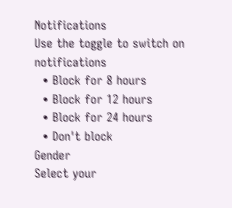Notifications
Use the toggle to switch on notifications
  • Block for 8 hours
  • Block for 12 hours
  • Block for 24 hours
  • Don't block
Gender
Select your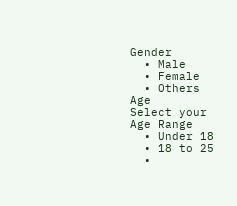Gender
  • Male
  • Female
  • Others
Age
Select your Age Range
  • Under 18
  • 18 to 25
  •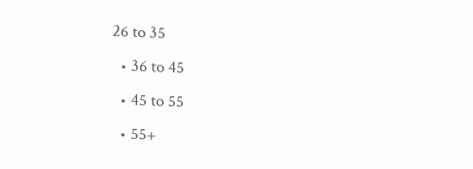26 to 35
  • 36 to 45
  • 45 to 55
  • 55+